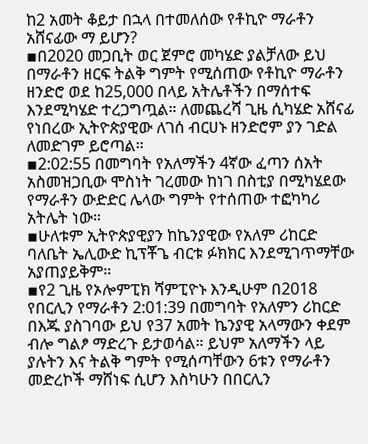ከ2 አመት ቆይታ በኋላ በተመለሰው የቶኪዮ ማራቶን አሸናፊው ማ ይሆን?
▪በ2020 መጋቢት ወር ጀምሮ መካሄድ ያልቻለው ይህ በማራቶን ዘርፍ ትልቅ ግምት የሚሰጠው የቶኪዮ ማራቶን ዘንድሮ ወደ ከ25,000 በላይ አትሌቶችን በማሰተፍ እንደሚካሄድ ተረጋግጧል። ለመጨረሻ ጊዜ ሲካሄድ አሸናፊ የነበረው ኢትዮጵያዊው ለገሰ ብርሀኑ ዘንድሮም ያን ገድል ለመድገም ይሮጣል።
▪2:02:55 በመግባት የአለማችን 4ኛው ፈጣን ሰአት አስመዝጋቢው ሞስነት ገረመው ከነገ በስቲያ በሚካሄደው የማራቶን ውድድር ሌላው ግምት የተሰጠው ተፎካካሪ አትሌት ነው።
▪ሁለቱም ኢትዮጵያዊያን ከኬንያዊው የአለም ሪከርድ ባለቤት ኤሊውድ ኪፕቾጌ ብርቱ ፉክክር እንደሚገጥማቸው አያጠያይቅም።
▪የ2 ጊዜ የኦሎምፒክ ሻምፒዮኑ እንዲሁም በ2018 የበርሊን የማራቶን 2:01:39 በመግባት የአለምን ሪከርድ በእጁ ያስገባው ይህ የ37 አመት ኬንያዊ አላማውን ቀደም ብሎ ግልፆ ማድረጉ ይታወሳል። ይህም አለማችን ላይ ያሉትን እና ትልቅ ግምት የሚሰጣቸውን 6ቱን የማራቶን መድረኮች ማሸነፍ ሲሆን እስካሁን በበርሊን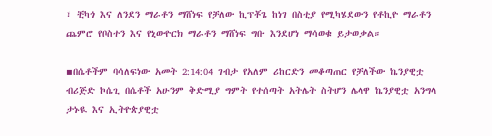፣ ቺካጎ እና ለንደን ማራቶን ማሸነፍ የቻለው ኪፕቾጌ ከነገ በስቲያ የሚካሄደውን የቶኪዮ ማራቶን ጨምሮ የቦስተን እና የኒውዮርክ ማራቶን ማሸነፍ ግቡ እንደሆነ ማሳወቁ ይታወቃል።

▪በሴቶችም ባሳለፍነው አመት 2:14:04 ገብታ የአለም ሪከርድን መቆጣጠር የቻለችው ኬንያዊቷ ብሪጅድ ኮሴጊ በሴቶች አሁንም ቅድሚያ ግምት የተሰጣት አትሌት ስትሆን ሌላዋ ኬንያዊቷ አንግላ ታኑዪ እና ኢትዮጵያዊቷ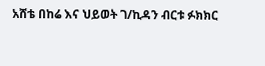አሸቴ በከሬ እና ህይወት ገ/ኪዳን ብርቱ ፉክክር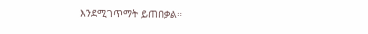እንደሚገጥማት ይጠበቃል።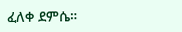ፈለቀ ደምሴ።